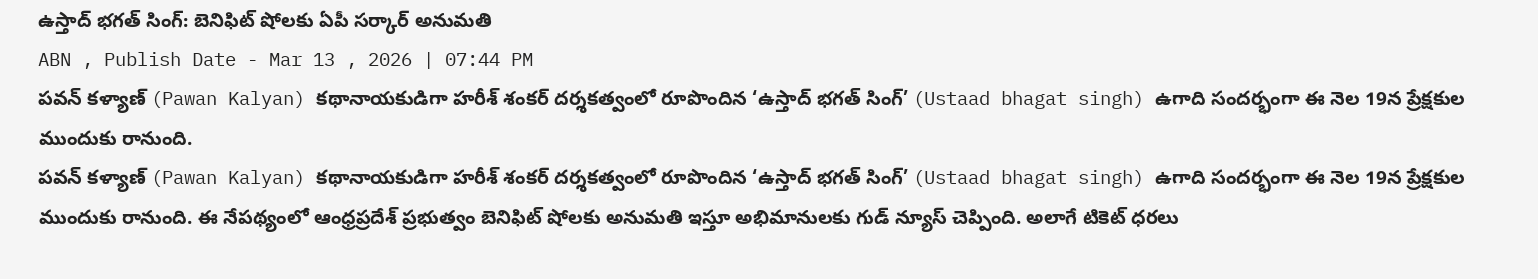ఉస్తాద్ భగత్ సింగ్: బెనిఫిట్ షోలకు ఏపీ సర్కార్ అనుమతి
ABN , Publish Date - Mar 13 , 2026 | 07:44 PM
పవన్ కళ్యాణ్ (Pawan Kalyan) కథానాయకుడిగా హరీశ్ శంకర్ దర్శకత్వంలో రూపొందిన ‘ఉస్తాద్ భగత్ సింగ్’ (Ustaad bhagat singh) ఉగాది సందర్భంగా ఈ నెల 19న ప్రేక్షకుల ముందుకు రానుంది.
పవన్ కళ్యాణ్ (Pawan Kalyan) కథానాయకుడిగా హరీశ్ శంకర్ దర్శకత్వంలో రూపొందిన ‘ఉస్తాద్ భగత్ సింగ్’ (Ustaad bhagat singh) ఉగాది సందర్భంగా ఈ నెల 19న ప్రేక్షకుల ముందుకు రానుంది. ఈ నేపథ్యంలో ఆంధ్రప్రదేశ్ ప్రభుత్వం బెనిఫిట్ షోలకు అనుమతి ఇస్తూ అభిమానులకు గుడ్ న్యూస్ చెప్పింది. అలాగే టికెట్ ధరలు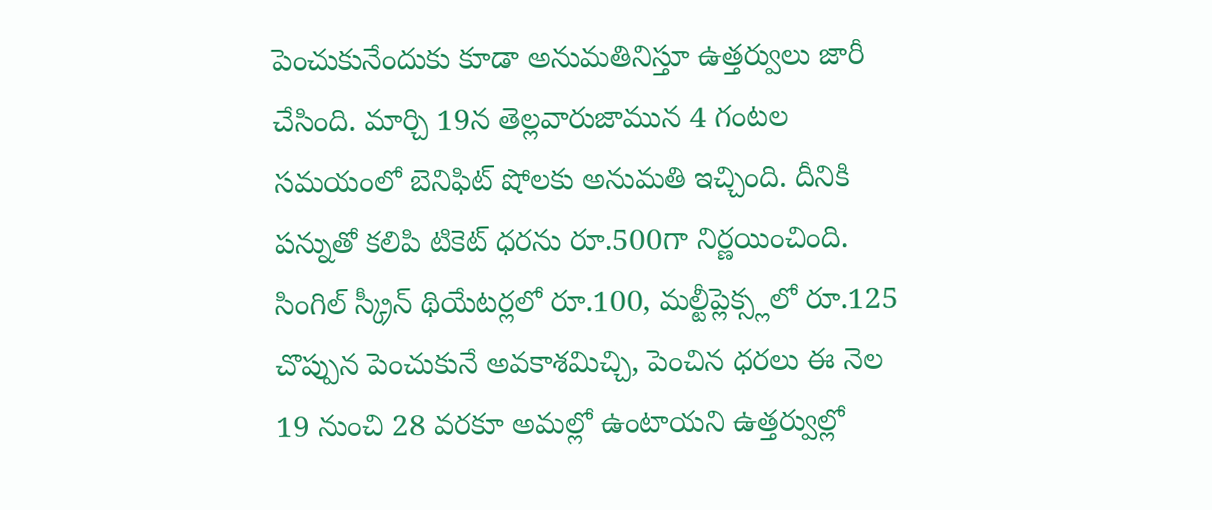పెంచుకునేందుకు కూడా అనుమతినిస్తూ ఉత్తర్వులు జారీ చేసింది. మార్చి 19న తెల్లవారుజామున 4 గంటల సమయంలో బెనిఫిట్ షోలకు అనుమతి ఇచ్చింది. దీనికి పన్నుతో కలిపి టికెట్ ధరను రూ.500గా నిర్ణయించింది.
సింగిల్ స్క్రీన్ థియేటర్లలో రూ.100, మల్టీప్లెక్స్లలో రూ.125 చొప్పున పెంచుకునే అవకాశమిచ్చి, పెంచిన ధరలు ఈ నెల 19 నుంచి 28 వరకూ అమల్లో ఉంటాయని ఉత్తర్వుల్లో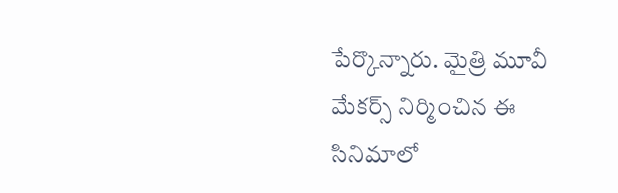పేర్కొన్నారు. మైత్రి మూవీ మేకర్స్ నిర్మించిన ఈ సినిమాలో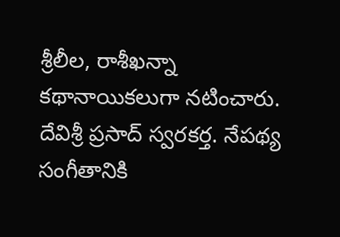శ్రీలీల, రాశీఖన్నా కథానాయికలుగా నటించారు. దేవిశ్రీ ప్రసాద్ స్వరకర్త. నేపథ్య సంగీతానికి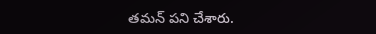తమన్ పని చేశారు.